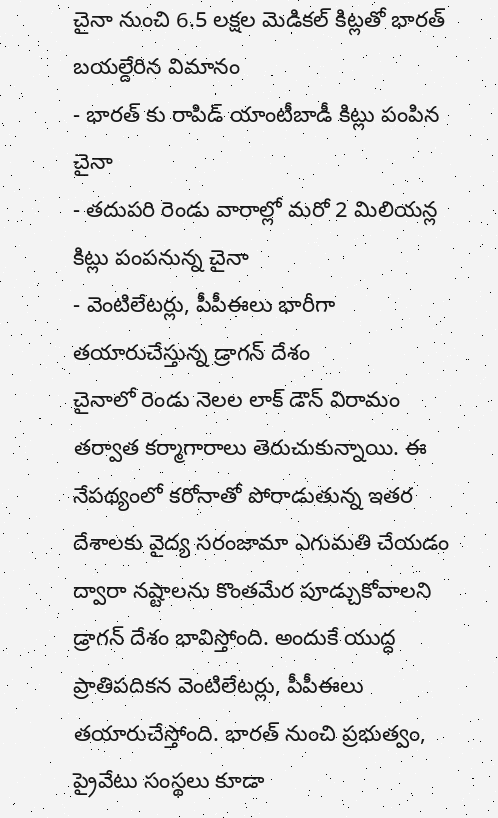చైనా నుంచి 6.5 లక్షల మెడికల్ కిట్లతో భారత్ బయల్దేరిన విమానం
- భారత్ కు రాపిడ్ యాంటీబాడీ కిట్లు పంపిన చైనా
- తదుపరి రెండు వారాల్లో మరో 2 మిలియన్ల కిట్లు పంపనున్న చైనా
- వెంటిలేటర్లు, పీపీఈలు భారీగా తయారుచేస్తున్న డ్రాగన్ దేశం
చైనాలో రెండు నెలల లాక్ డౌన్ విరామం తర్వాత కర్మాగారాలు తెరుచుకున్నాయి. ఈ నేపథ్యంలో కరోనాతో పోరాడుతున్న ఇతర దేశాలకు వైద్య సరంజామా ఎగుమతి చేయడం ద్వారా నష్టాలను కొంతమేర పూడ్చుకోవాలని డ్రాగన్ దేశం భావిస్తోంది. అందుకే యుద్ధ ప్రాతిపదికన వెంటిలేటర్లు, పీపీఈలు తయారుచేస్తోంది. భారత్ నుంచి ప్రభుత్వం, ప్రైవేటు సంస్థలు కూడా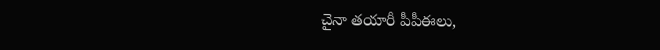చైనా తయారీ పీపీఈలు,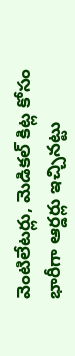వెంటిలేటర్లు, మెడికల్ కిట్ల కోసం భారీగా ఆర్డర్లు ఇచ్చినట్టు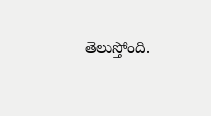తెలుస్తోంది.